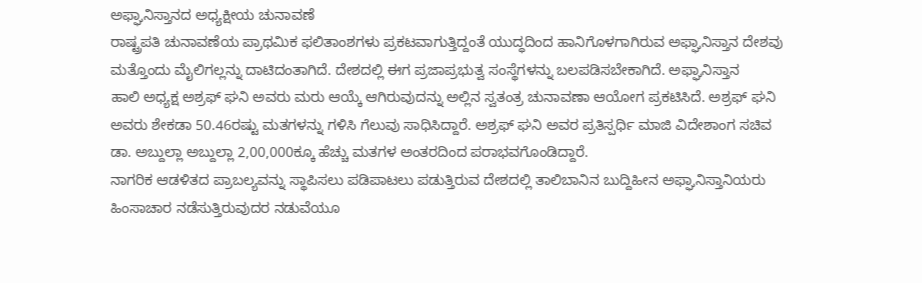ಅಫ್ಘಾನಿಸ್ತಾನದ ಅಧ್ಯಕ್ಷೀಯ ಚುನಾವಣೆ
ರಾಷ್ಟ್ರಪತಿ ಚುನಾವಣೆಯ ಪ್ರಾಥಮಿಕ ಫಲಿತಾಂಶಗಳು ಪ್ರಕಟವಾಗುತ್ತಿದ್ದಂತೆ ಯುದ್ಧದಿಂದ ಹಾನಿಗೊಳಗಾಗಿರುವ ಅಫ್ಘಾನಿಸ್ತಾನ ದೇಶವು ಮತ್ತೊಂದು ಮೈಲಿಗಲ್ಲನ್ನು ದಾಟಿದಂತಾಗಿದೆ. ದೇಶದಲ್ಲಿ ಈಗ ಪ್ರಜಾಪ್ರಭುತ್ವ ಸಂಸ್ಥೆಗಳನ್ನು ಬಲಪಡಿಸಬೇಕಾಗಿದೆ. ಅಫ್ಘಾನಿಸ್ತಾನ
ಹಾಲಿ ಅಧ್ಯಕ್ಷ ಅಶ್ರಫ್ ಘನಿ ಅವರು ಮರು ಆಯ್ಕೆ ಆಗಿರುವುದನ್ನು ಅಲ್ಲಿನ ಸ್ವತಂತ್ರ ಚುನಾವಣಾ ಆಯೋಗ ಪ್ರಕಟಿಸಿದೆ. ಅಶ್ರಫ್ ಘನಿ ಅವರು ಶೇಕಡಾ 50.46ರಷ್ಟು ಮತಗಳನ್ನು ಗಳಿಸಿ ಗೆಲುವು ಸಾಧಿಸಿದ್ದಾರೆ. ಅಶ್ರಫ್ ಘನಿ ಅವರ ಪ್ರತಿಸ್ಪರ್ಧಿ ಮಾಜಿ ವಿದೇಶಾಂಗ ಸಚಿವ ಡಾ. ಅಬ್ದುಲ್ಲಾ ಅಬ್ದುಲ್ಲಾ 2,00,000ಕ್ಕೂ ಹೆಚ್ಚು ಮತಗಳ ಅಂತರದಿಂದ ಪರಾಭವಗೊಂಡಿದ್ದಾರೆ.
ನಾಗರಿಕ ಆಡಳಿತದ ಪ್ರಾಬಲ್ಯವನ್ನು ಸ್ಥಾಪಿಸಲು ಪಡಿಪಾಟಲು ಪಡುತ್ತಿರುವ ದೇಶದಲ್ಲಿ ತಾಲಿಬಾನಿನ ಬುದ್ದಿಹೀನ ಅಫ್ಘಾನಿಸ್ತಾನಿಯರು ಹಿಂಸಾಚಾರ ನಡೆಸುತ್ತಿರುವುದರ ನಡುವೆಯೂ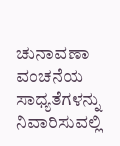ಚುನಾವಣಾ ವಂಚನೆಯ ಸಾಧ್ಯತೆಗಳನ್ನು ನಿವಾರಿಸುವಲ್ಲಿ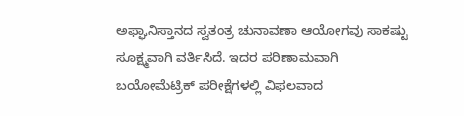ಅಫ್ಘಾನಿಸ್ತಾನದ ಸ್ವತಂತ್ರ ಚುನಾವಣಾ ಆಯೋಗವು ಸಾಕಷ್ಟು ಸೂಕ್ಷ್ಮವಾಗಿ ವರ್ತಿಸಿದೆ. ಇದರ ಪರಿಣಾಮವಾಗಿ ಬಯೋಮೆಟ್ರಿಕ್ ಪರೀಕ್ಷೆಗಳಲ್ಲಿ ವಿಫಲವಾದ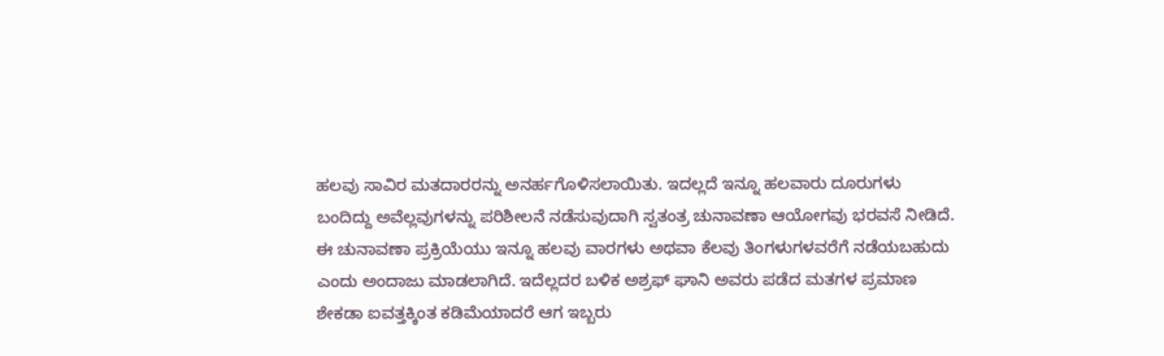ಹಲವು ಸಾವಿರ ಮತದಾರರನ್ನು ಅನರ್ಹಗೊಳಿಸಲಾಯಿತು. ಇದಲ್ಲದೆ ಇನ್ನೂ ಹಲವಾರು ದೂರುಗಳು ಬಂದಿದ್ದು ಅವೆಲ್ಲವುಗಳನ್ನು ಪರಿಶೀಲನೆ ನಡೆಸುವುದಾಗಿ ಸ್ವತಂತ್ರ ಚುನಾವಣಾ ಆಯೋಗವು ಭರವಸೆ ನೀಡಿದೆ.
ಈ ಚುನಾವಣಾ ಪ್ರಕ್ರಿಯೆಯು ಇನ್ನೂ ಹಲವು ವಾರಗಳು ಅಥವಾ ಕೆಲವು ತಿಂಗಳುಗಳವರೆಗೆ ನಡೆಯಬಹುದು ಎಂದು ಅಂದಾಜು ಮಾಡಲಾಗಿದೆ. ಇದೆಲ್ಲದರ ಬಳಿಕ ಅಶ್ರಫ್ ಘಾನಿ ಅವರು ಪಡೆದ ಮತಗಳ ಪ್ರಮಾಣ ಶೇಕಡಾ ಐವತ್ತಕ್ಕಿಂತ ಕಡಿಮೆಯಾದರೆ ಆಗ ಇಬ್ಬರು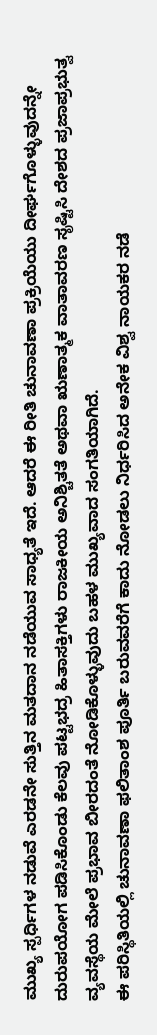ಮುಖ್ಯ ಸ್ಪರ್ಧಿಗಳ ನಡುವೆ ಎರಡನೇ ಸುತ್ತಿನ ಮತದಾನ ನಡೆಯುವ ಸಾಧ್ಯತೆ ಇದೆ. ಆದರೆ ಈ ರೀತಿ ಚುನಾವಣಾ ಪ್ರಕ್ರಿಯೆಯು ದೀರ್ಘಗೊಳ್ಳುವುದನ್ನೇ ದುರುಪಯೋಗ ಪಡಿಸಿಕೊಂಡು ಕೆಲವು ಪಟ್ಟಭದ್ರ ಹಿತಾಸಕ್ತಿಗಳು ರಾಜಕೀಯ ಅನಿಶ್ಚಿತತೆ ಅಥವಾ ಋಣಾತ್ಮಕ ವಾತಾವರಣ ಸೃಷ್ಟಿಸಿ ದೇಶದ ಪ್ರಜಾಪ್ರಭುತ್ವ ವ್ಯವಸ್ಥೆಯ ಮೇಲೆ ಪ್ರಭಾವ ಬೀರದಂತೆ ನೋಡಿಕೊಳ್ಳುವುದು ಬಹಳ ಮುಖ್ಯವಾದ ಸಂಗತಿಯಾಗಿದೆ.
ಈ ಪರಿಸ್ಥಿತಿಯಲ್ಲಿ ಚುನಾವಣಾ ಫಲಿತಾಂಶ ಪೂರ್ತಿ ಬರುವವರೆಗೆ ಕಾದು ನೋಡಲು ನಿರ್ಧರಿಸಿದ ಅನೇಕ ವಿಶ್ವ ನಾಯಕರ ನಡೆ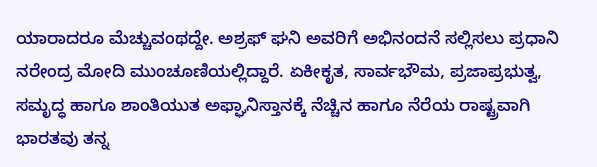ಯಾರಾದರೂ ಮೆಚ್ಚುವಂಥದ್ದೇ. ಅಶ್ರಫ್ ಘನಿ ಅವರಿಗೆ ಅಭಿನಂದನೆ ಸಲ್ಲಿಸಲು ಪ್ರಧಾನಿ ನರೇಂದ್ರ ಮೋದಿ ಮುಂಚೂಣಿಯಲ್ಲಿದ್ದಾರೆ. ಏಕೀಕೃತ, ಸಾರ್ವಭೌಮ, ಪ್ರಜಾಪ್ರಭುತ್ವ, ಸಮೃದ್ಧ ಹಾಗೂ ಶಾಂತಿಯುತ ಅಫ್ಘಾನಿಸ್ತಾನಕ್ಕೆ ನೆಚ್ಚಿನ ಹಾಗೂ ನೆರೆಯ ರಾಷ್ಟ್ರವಾಗಿ ಭಾರತವು ತನ್ನ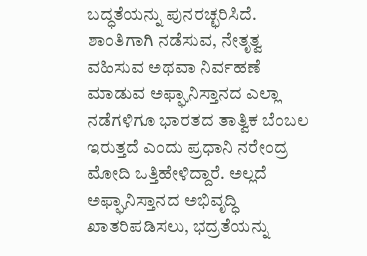ಬದ್ಧತೆಯನ್ನು ಪುನರಚ್ಛರಿಸಿದೆ. ಶಾಂತಿಗಾಗಿ ನಡೆಸುವ, ನೇತೃತ್ವ ವಹಿಸುವ ಅಥವಾ ನಿರ್ವಹಣೆ ಮಾಡುವ ಅಫ್ಘಾನಿಸ್ತಾನದ ಎಲ್ಲಾ ನಡೆಗಳಿಗೂ ಭಾರತದ ತಾತ್ವಿಕ ಬೆಂಬಲ ಇರುತ್ತದೆ ಎಂದು ಪ್ರಧಾನಿ ನರೇಂದ್ರ ಮೋದಿ ಒತ್ತಿಹೇಳಿದ್ದಾರೆ. ಅಲ್ಲದೆ ಅಫ್ಘಾನಿಸ್ತಾನದ ಅಭಿವೃದ್ಧಿ ಖಾತರಿಪಡಿಸಲು, ಭದ್ರತೆಯನ್ನು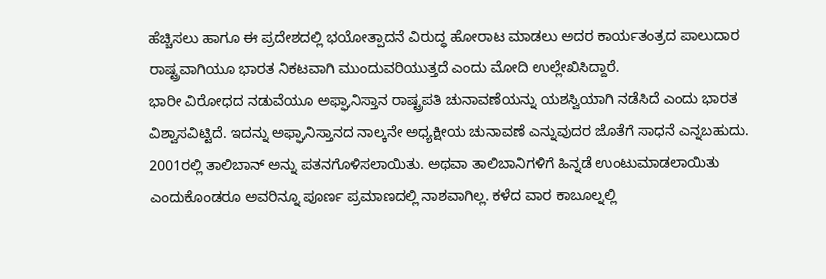ಹೆಚ್ಚಿಸಲು ಹಾಗೂ ಈ ಪ್ರದೇಶದಲ್ಲಿ ಭಯೋತ್ಪಾದನೆ ವಿರುದ್ಧ ಹೋರಾಟ ಮಾಡಲು ಅದರ ಕಾರ್ಯತಂತ್ರದ ಪಾಲುದಾರ ರಾಷ್ಟ್ರವಾಗಿಯೂ ಭಾರತ ನಿಕಟವಾಗಿ ಮುಂದುವರಿಯುತ್ತದೆ ಎಂದು ಮೋದಿ ಉಲ್ಲೇಖಿಸಿದ್ದಾರೆ.
ಭಾರೀ ವಿರೋಧದ ನಡುವೆಯೂ ಅಫ್ಘಾನಿಸ್ತಾನ ರಾಷ್ಟ್ರಪತಿ ಚುನಾವಣೆಯನ್ನು ಯಶಸ್ವಿಯಾಗಿ ನಡೆಸಿದೆ ಎಂದು ಭಾರತ ವಿಶ್ವಾಸವಿಟ್ಟಿದೆ. ಇದನ್ನು ಅಫ್ಘಾನಿಸ್ತಾನದ ನಾಲ್ಕನೇ ಅಧ್ಯಕ್ಷೀಯ ಚುನಾವಣೆ ಎನ್ನುವುದರ ಜೊತೆಗೆ ಸಾಧನೆ ಎನ್ನಬಹುದು.
2001ರಲ್ಲಿ ತಾಲಿಬಾನ್ ಅನ್ನು ಪತನಗೊಳಿಸಲಾಯಿತು. ಅಥವಾ ತಾಲಿಬಾನಿಗಳಿಗೆ ಹಿನ್ನಡೆ ಉಂಟುಮಾಡಲಾಯಿತು ಎಂದುಕೊಂಡರೂ ಅವರಿನ್ನೂ ಪೂರ್ಣ ಪ್ರಮಾಣದಲ್ಲಿ ನಾಶವಾಗಿಲ್ಲ. ಕಳೆದ ವಾರ ಕಾಬೂಲ್ನಲ್ಲಿ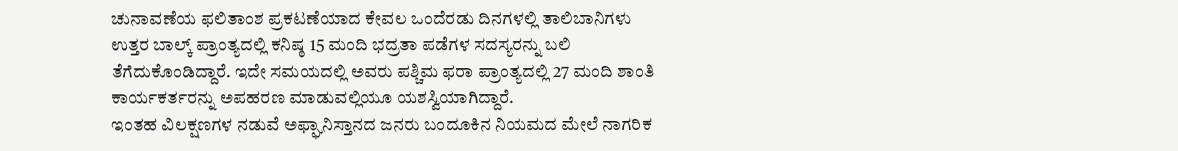ಚುನಾವಣೆಯ ಫಲಿತಾಂಶ ಪ್ರಕಟಣೆಯಾದ ಕೇವಲ ಒಂದೆರಡು ದಿನಗಳಲ್ಲಿ ತಾಲಿಬಾನಿಗಳು ಉತ್ತರ ಬಾಲ್ಕ್ ಪ್ರಾಂತ್ಯದಲ್ಲಿ ಕನಿಷ್ಠ 15 ಮಂದಿ ಭದ್ರತಾ ಪಡೆಗಳ ಸದಸ್ಯರನ್ನು ಬಲಿ ತೆಗೆದುಕೊಂಡಿದ್ದಾರೆ. ಇದೇ ಸಮಯದಲ್ಲಿ ಅವರು ಪಶ್ಚಿಮ ಫರಾ ಪ್ರಾಂತ್ಯದಲ್ಲಿ 27 ಮಂದಿ ಶಾಂತಿ ಕಾರ್ಯಕರ್ತರನ್ನು ಅಪಹರಣ ಮಾಡುವಲ್ಲಿಯೂ ಯಶಸ್ವಿಯಾಗಿದ್ದಾರೆ.
ಇಂತಹ ವಿಲಕ್ಷಣಗಳ ನಡುವೆ ಅಫ್ಘಾನಿಸ್ತಾನದ ಜನರು ಬಂದೂಕಿನ ನಿಯಮದ ಮೇಲೆ ನಾಗರಿಕ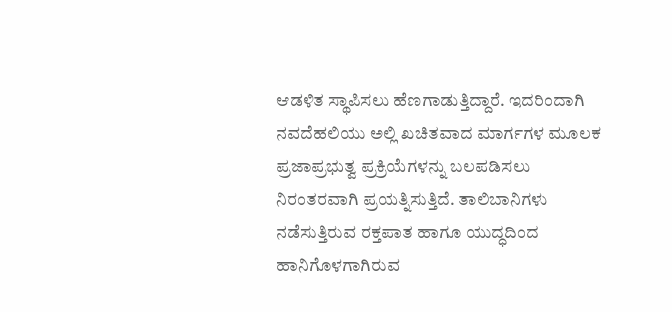ಆಡಳಿತ ಸ್ಥಾಪಿಸಲು ಹೆಣಗಾಡುತ್ತಿದ್ದಾರೆ. ಇದರಿಂದಾಗಿ ನವದೆಹಲಿಯು ಅಲ್ಲಿ ಖಚಿತವಾದ ಮಾರ್ಗಗಳ ಮೂಲಕ ಪ್ರಜಾಪ್ರಭುತ್ವ ಪ್ರಕ್ರಿಯೆಗಳನ್ನು ಬಲಪಡಿಸಲು ನಿರಂತರವಾಗಿ ಪ್ರಯತ್ನಿಸುತ್ತಿದೆ. ತಾಲಿಬಾನಿಗಳು ನಡೆಸುತ್ತಿರುವ ರಕ್ತಪಾತ ಹಾಗೂ ಯುದ್ಧದಿಂದ ಹಾನಿಗೊಳಗಾಗಿರುವ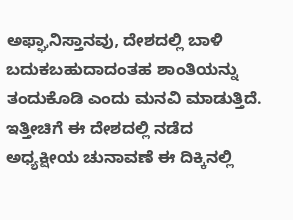ಅಫ್ಘಾನಿಸ್ತಾನವು, ದೇಶದಲ್ಲಿ ಬಾಳಿ ಬದುಕಬಹುದಾದಂತಹ ಶಾಂತಿಯನ್ನು ತಂದುಕೊಡಿ ಎಂದು ಮನವಿ ಮಾಡುತ್ತಿದೆ. ಇತ್ತೀಚಿಗೆ ಈ ದೇಶದಲ್ಲಿ ನಡೆದ ಅಧ್ಯಕ್ಷೀಯ ಚುನಾವಣೆ ಈ ದಿಕ್ಕಿನಲ್ಲಿ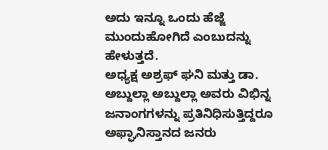ಅದು ಇನ್ನೂ ಒಂದು ಹೆಜ್ಜೆ ಮುಂದುಹೋಗಿದೆ ಎಂಬುದನ್ನು ಹೇಳುತ್ತದೆ.
ಅಧ್ಯಕ್ಷ ಅಶ್ರಫ್ ಘನಿ ಮತ್ತು ಡಾ. ಅಬ್ದುಲ್ಲಾ ಅಬ್ದುಲ್ಲಾ ಅವರು ವಿಭಿನ್ನ ಜನಾಂಗಗಳನ್ನು ಪ್ರತಿನಿಧಿಸುತ್ತಿದ್ದರೂ
ಅಫ್ಘಾನಿಸ್ತಾನದ ಜನರು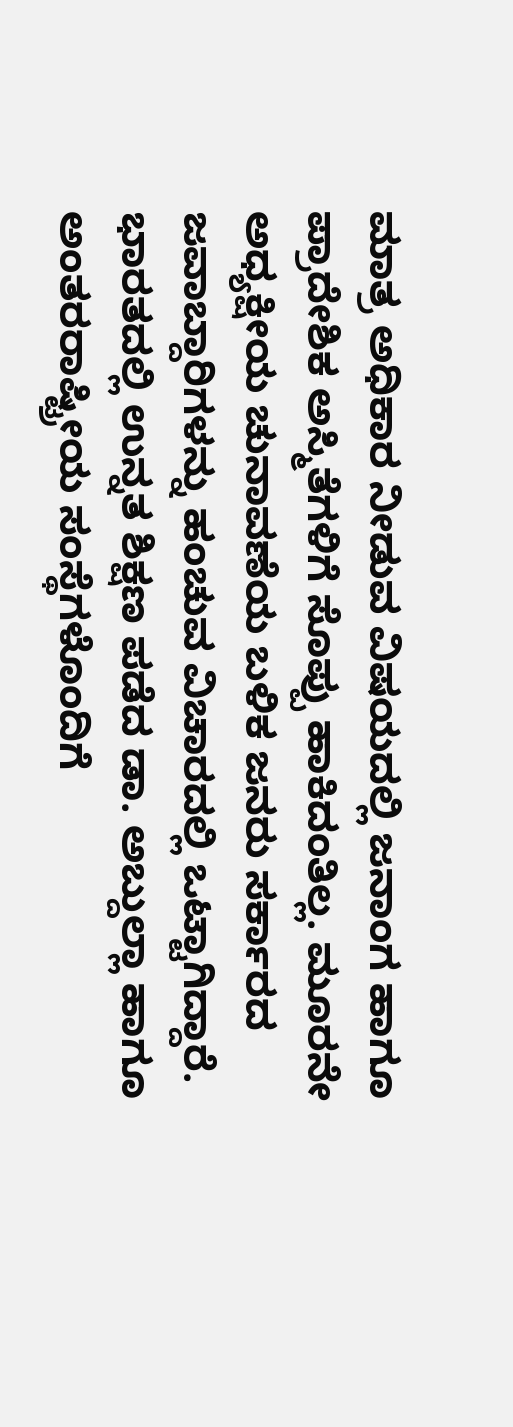ಮಾತ್ರ ಅಧಿಕಾರ ನೀಡುವ ವಿಷಯದಲ್ಲಿ ಜನಾಂಗ ಹಾಗೂ ಪ್ರಾದೇಶಿಕ ಅಸ್ಮಿತೆಗಳಿಗೆ ಸೊಪ್ಪು ಹಾಕಿದಂತಿಲ್ಲ. ಮೂರನೇ ಅಧ್ಯಕ್ಷೀಯ ಚುನಾವಣೆಯ ಬಳಿಕ ಜನರು ಸರ್ಕಾರದ ಜವಾಬ್ದಾರಿಗಳನ್ನು ಹಂಚುವ ವಿಚಾರದಲ್ಲಿ ಒಟ್ಟಾಗಿದ್ದಾರೆ. ಭಾರತದಲ್ಲಿ ಉನ್ನತ ಶಿಕ್ಷಣ ಪಡೆದ ಡಾ. ಅಬ್ದುಲ್ಲಾ ಹಾಗೂ ಅಂತರರಾಷ್ಟ್ರೀಯ ಸಂಸ್ಥೆಗಳೊಂದಿಗೆ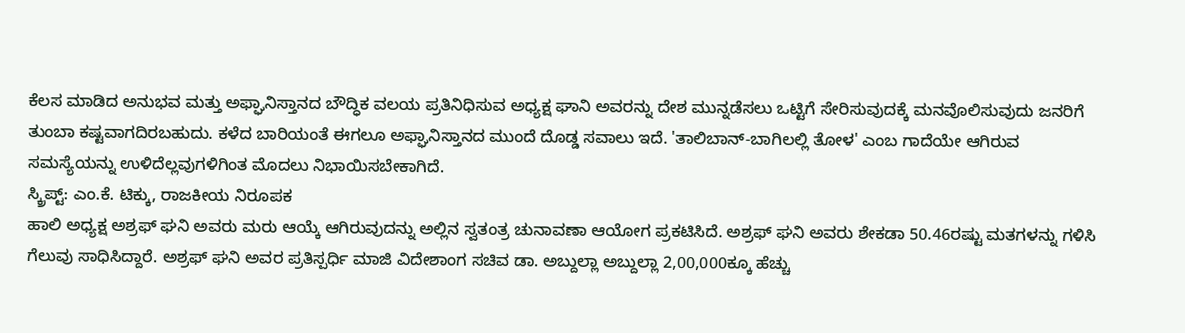ಕೆಲಸ ಮಾಡಿದ ಅನುಭವ ಮತ್ತು ಅಫ್ಘಾನಿಸ್ತಾನದ ಬೌದ್ಧಿಕ ವಲಯ ಪ್ರತಿನಿಧಿಸುವ ಅಧ್ಯಕ್ಷ ಘಾನಿ ಅವರನ್ನು ದೇಶ ಮುನ್ನಡೆಸಲು ಒಟ್ಟಿಗೆ ಸೇರಿಸುವುದಕ್ಕೆ ಮನವೊಲಿಸುವುದು ಜನರಿಗೆ ತುಂಬಾ ಕಷ್ಟವಾಗದಿರಬಹುದು. ಕಳೆದ ಬಾರಿಯಂತೆ ಈಗಲೂ ಅಫ್ಘಾನಿಸ್ತಾನದ ಮುಂದೆ ದೊಡ್ಡ ಸವಾಲು ಇದೆ. 'ತಾಲಿಬಾನ್-ಬಾಗಿಲಲ್ಲಿ ತೋಳ' ಎಂಬ ಗಾದೆಯೇ ಆಗಿರುವ ಸಮಸ್ಯೆಯನ್ನು ಉಳಿದೆಲ್ಲವುಗಳಿಗಿಂತ ಮೊದಲು ನಿಭಾಯಿಸಬೇಕಾಗಿದೆ.
ಸ್ಕ್ರಿಪ್ಟ್: ಎಂ.ಕೆ. ಟಿಕ್ಕು, ರಾಜಕೀಯ ನಿರೂಪಕ
ಹಾಲಿ ಅಧ್ಯಕ್ಷ ಅಶ್ರಫ್ ಘನಿ ಅವರು ಮರು ಆಯ್ಕೆ ಆಗಿರುವುದನ್ನು ಅಲ್ಲಿನ ಸ್ವತಂತ್ರ ಚುನಾವಣಾ ಆಯೋಗ ಪ್ರಕಟಿಸಿದೆ. ಅಶ್ರಫ್ ಘನಿ ಅವರು ಶೇಕಡಾ 50.46ರಷ್ಟು ಮತಗಳನ್ನು ಗಳಿಸಿ ಗೆಲುವು ಸಾಧಿಸಿದ್ದಾರೆ. ಅಶ್ರಫ್ ಘನಿ ಅವರ ಪ್ರತಿಸ್ಪರ್ಧಿ ಮಾಜಿ ವಿದೇಶಾಂಗ ಸಚಿವ ಡಾ. ಅಬ್ದುಲ್ಲಾ ಅಬ್ದುಲ್ಲಾ 2,00,000ಕ್ಕೂ ಹೆಚ್ಚು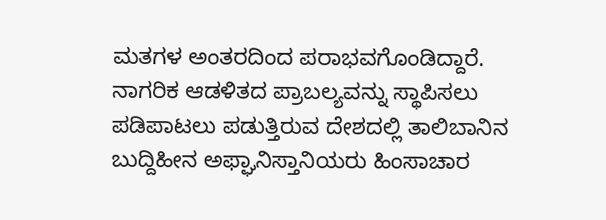ಮತಗಳ ಅಂತರದಿಂದ ಪರಾಭವಗೊಂಡಿದ್ದಾರೆ.
ನಾಗರಿಕ ಆಡಳಿತದ ಪ್ರಾಬಲ್ಯವನ್ನು ಸ್ಥಾಪಿಸಲು ಪಡಿಪಾಟಲು ಪಡುತ್ತಿರುವ ದೇಶದಲ್ಲಿ ತಾಲಿಬಾನಿನ ಬುದ್ದಿಹೀನ ಅಫ್ಘಾನಿಸ್ತಾನಿಯರು ಹಿಂಸಾಚಾರ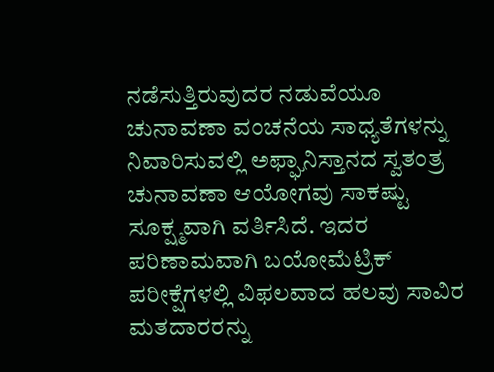ನಡೆಸುತ್ತಿರುವುದರ ನಡುವೆಯೂ ಚುನಾವಣಾ ವಂಚನೆಯ ಸಾಧ್ಯತೆಗಳನ್ನು ನಿವಾರಿಸುವಲ್ಲಿ ಅಫ್ಘಾನಿಸ್ತಾನದ ಸ್ವತಂತ್ರ ಚುನಾವಣಾ ಆಯೋಗವು ಸಾಕಷ್ಟು ಸೂಕ್ಷ್ಮವಾಗಿ ವರ್ತಿಸಿದೆ. ಇದರ ಪರಿಣಾಮವಾಗಿ ಬಯೋಮೆಟ್ರಿಕ್ ಪರೀಕ್ಷೆಗಳಲ್ಲಿ ವಿಫಲವಾದ ಹಲವು ಸಾವಿರ ಮತದಾರರನ್ನು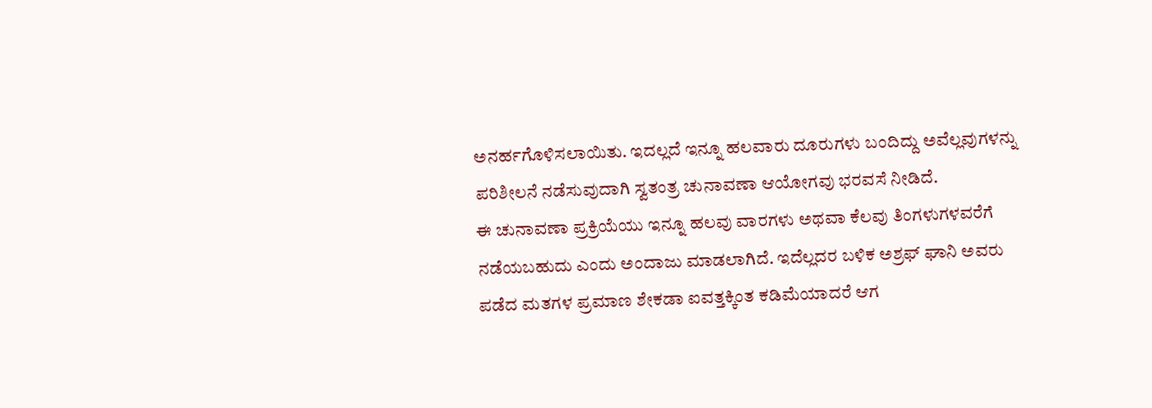ಅನರ್ಹಗೊಳಿಸಲಾಯಿತು. ಇದಲ್ಲದೆ ಇನ್ನೂ ಹಲವಾರು ದೂರುಗಳು ಬಂದಿದ್ದು ಅವೆಲ್ಲವುಗಳನ್ನು ಪರಿಶೀಲನೆ ನಡೆಸುವುದಾಗಿ ಸ್ವತಂತ್ರ ಚುನಾವಣಾ ಆಯೋಗವು ಭರವಸೆ ನೀಡಿದೆ.
ಈ ಚುನಾವಣಾ ಪ್ರಕ್ರಿಯೆಯು ಇನ್ನೂ ಹಲವು ವಾರಗಳು ಅಥವಾ ಕೆಲವು ತಿಂಗಳುಗಳವರೆಗೆ ನಡೆಯಬಹುದು ಎಂದು ಅಂದಾಜು ಮಾಡಲಾಗಿದೆ. ಇದೆಲ್ಲದರ ಬಳಿಕ ಅಶ್ರಫ್ ಘಾನಿ ಅವರು ಪಡೆದ ಮತಗಳ ಪ್ರಮಾಣ ಶೇಕಡಾ ಐವತ್ತಕ್ಕಿಂತ ಕಡಿಮೆಯಾದರೆ ಆಗ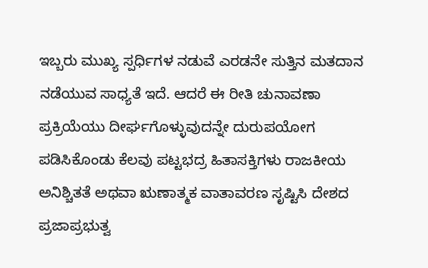ಇಬ್ಬರು ಮುಖ್ಯ ಸ್ಪರ್ಧಿಗಳ ನಡುವೆ ಎರಡನೇ ಸುತ್ತಿನ ಮತದಾನ ನಡೆಯುವ ಸಾಧ್ಯತೆ ಇದೆ. ಆದರೆ ಈ ರೀತಿ ಚುನಾವಣಾ ಪ್ರಕ್ರಿಯೆಯು ದೀರ್ಘಗೊಳ್ಳುವುದನ್ನೇ ದುರುಪಯೋಗ ಪಡಿಸಿಕೊಂಡು ಕೆಲವು ಪಟ್ಟಭದ್ರ ಹಿತಾಸಕ್ತಿಗಳು ರಾಜಕೀಯ ಅನಿಶ್ಚಿತತೆ ಅಥವಾ ಋಣಾತ್ಮಕ ವಾತಾವರಣ ಸೃಷ್ಟಿಸಿ ದೇಶದ ಪ್ರಜಾಪ್ರಭುತ್ವ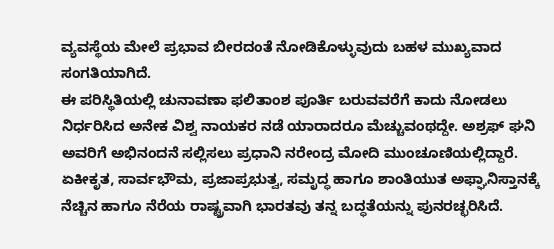ವ್ಯವಸ್ಥೆಯ ಮೇಲೆ ಪ್ರಭಾವ ಬೀರದಂತೆ ನೋಡಿಕೊಳ್ಳುವುದು ಬಹಳ ಮುಖ್ಯವಾದ ಸಂಗತಿಯಾಗಿದೆ.
ಈ ಪರಿಸ್ಥಿತಿಯಲ್ಲಿ ಚುನಾವಣಾ ಫಲಿತಾಂಶ ಪೂರ್ತಿ ಬರುವವರೆಗೆ ಕಾದು ನೋಡಲು ನಿರ್ಧರಿಸಿದ ಅನೇಕ ವಿಶ್ವ ನಾಯಕರ ನಡೆ ಯಾರಾದರೂ ಮೆಚ್ಚುವಂಥದ್ದೇ. ಅಶ್ರಫ್ ಘನಿ ಅವರಿಗೆ ಅಭಿನಂದನೆ ಸಲ್ಲಿಸಲು ಪ್ರಧಾನಿ ನರೇಂದ್ರ ಮೋದಿ ಮುಂಚೂಣಿಯಲ್ಲಿದ್ದಾರೆ. ಏಕೀಕೃತ, ಸಾರ್ವಭೌಮ, ಪ್ರಜಾಪ್ರಭುತ್ವ, ಸಮೃದ್ಧ ಹಾಗೂ ಶಾಂತಿಯುತ ಅಫ್ಘಾನಿಸ್ತಾನಕ್ಕೆ ನೆಚ್ಚಿನ ಹಾಗೂ ನೆರೆಯ ರಾಷ್ಟ್ರವಾಗಿ ಭಾರತವು ತನ್ನ ಬದ್ಧತೆಯನ್ನು ಪುನರಚ್ಛರಿಸಿದೆ.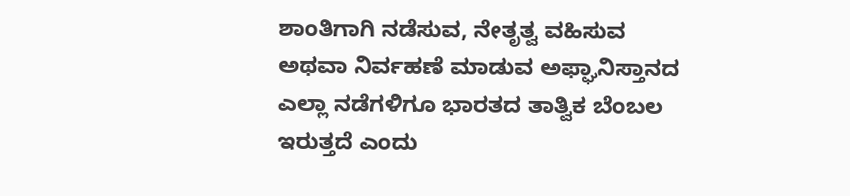ಶಾಂತಿಗಾಗಿ ನಡೆಸುವ, ನೇತೃತ್ವ ವಹಿಸುವ ಅಥವಾ ನಿರ್ವಹಣೆ ಮಾಡುವ ಅಫ್ಘಾನಿಸ್ತಾನದ ಎಲ್ಲಾ ನಡೆಗಳಿಗೂ ಭಾರತದ ತಾತ್ವಿಕ ಬೆಂಬಲ ಇರುತ್ತದೆ ಎಂದು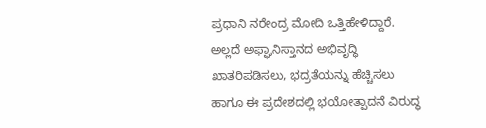ಪ್ರಧಾನಿ ನರೇಂದ್ರ ಮೋದಿ ಒತ್ತಿಹೇಳಿದ್ದಾರೆ. ಅಲ್ಲದೆ ಅಫ್ಘಾನಿಸ್ತಾನದ ಅಭಿವೃದ್ಧಿ ಖಾತರಿಪಡಿಸಲು, ಭದ್ರತೆಯನ್ನು ಹೆಚ್ಚಿಸಲು ಹಾಗೂ ಈ ಪ್ರದೇಶದಲ್ಲಿ ಭಯೋತ್ಪಾದನೆ ವಿರುದ್ಧ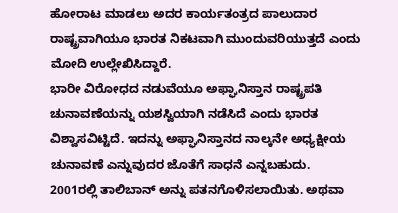ಹೋರಾಟ ಮಾಡಲು ಅದರ ಕಾರ್ಯತಂತ್ರದ ಪಾಲುದಾರ ರಾಷ್ಟ್ರವಾಗಿಯೂ ಭಾರತ ನಿಕಟವಾಗಿ ಮುಂದುವರಿಯುತ್ತದೆ ಎಂದು ಮೋದಿ ಉಲ್ಲೇಖಿಸಿದ್ದಾರೆ.
ಭಾರೀ ವಿರೋಧದ ನಡುವೆಯೂ ಅಫ್ಘಾನಿಸ್ತಾನ ರಾಷ್ಟ್ರಪತಿ ಚುನಾವಣೆಯನ್ನು ಯಶಸ್ವಿಯಾಗಿ ನಡೆಸಿದೆ ಎಂದು ಭಾರತ ವಿಶ್ವಾಸವಿಟ್ಟಿದೆ. ಇದನ್ನು ಅಫ್ಘಾನಿಸ್ತಾನದ ನಾಲ್ಕನೇ ಅಧ್ಯಕ್ಷೀಯ ಚುನಾವಣೆ ಎನ್ನುವುದರ ಜೊತೆಗೆ ಸಾಧನೆ ಎನ್ನಬಹುದು.
2001ರಲ್ಲಿ ತಾಲಿಬಾನ್ ಅನ್ನು ಪತನಗೊಳಿಸಲಾಯಿತು. ಅಥವಾ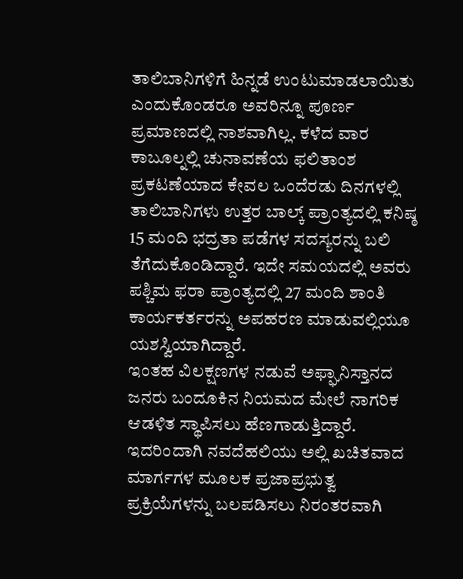ತಾಲಿಬಾನಿಗಳಿಗೆ ಹಿನ್ನಡೆ ಉಂಟುಮಾಡಲಾಯಿತು ಎಂದುಕೊಂಡರೂ ಅವರಿನ್ನೂ ಪೂರ್ಣ ಪ್ರಮಾಣದಲ್ಲಿ ನಾಶವಾಗಿಲ್ಲ. ಕಳೆದ ವಾರ ಕಾಬೂಲ್ನಲ್ಲಿ ಚುನಾವಣೆಯ ಫಲಿತಾಂಶ ಪ್ರಕಟಣೆಯಾದ ಕೇವಲ ಒಂದೆರಡು ದಿನಗಳಲ್ಲಿ ತಾಲಿಬಾನಿಗಳು ಉತ್ತರ ಬಾಲ್ಕ್ ಪ್ರಾಂತ್ಯದಲ್ಲಿ ಕನಿಷ್ಠ 15 ಮಂದಿ ಭದ್ರತಾ ಪಡೆಗಳ ಸದಸ್ಯರನ್ನು ಬಲಿ ತೆಗೆದುಕೊಂಡಿದ್ದಾರೆ. ಇದೇ ಸಮಯದಲ್ಲಿ ಅವರು ಪಶ್ಚಿಮ ಫರಾ ಪ್ರಾಂತ್ಯದಲ್ಲಿ 27 ಮಂದಿ ಶಾಂತಿ ಕಾರ್ಯಕರ್ತರನ್ನು ಅಪಹರಣ ಮಾಡುವಲ್ಲಿಯೂ ಯಶಸ್ವಿಯಾಗಿದ್ದಾರೆ.
ಇಂತಹ ವಿಲಕ್ಷಣಗಳ ನಡುವೆ ಅಫ್ಘಾನಿಸ್ತಾನದ ಜನರು ಬಂದೂಕಿನ ನಿಯಮದ ಮೇಲೆ ನಾಗರಿಕ ಆಡಳಿತ ಸ್ಥಾಪಿಸಲು ಹೆಣಗಾಡುತ್ತಿದ್ದಾರೆ. ಇದರಿಂದಾಗಿ ನವದೆಹಲಿಯು ಅಲ್ಲಿ ಖಚಿತವಾದ ಮಾರ್ಗಗಳ ಮೂಲಕ ಪ್ರಜಾಪ್ರಭುತ್ವ ಪ್ರಕ್ರಿಯೆಗಳನ್ನು ಬಲಪಡಿಸಲು ನಿರಂತರವಾಗಿ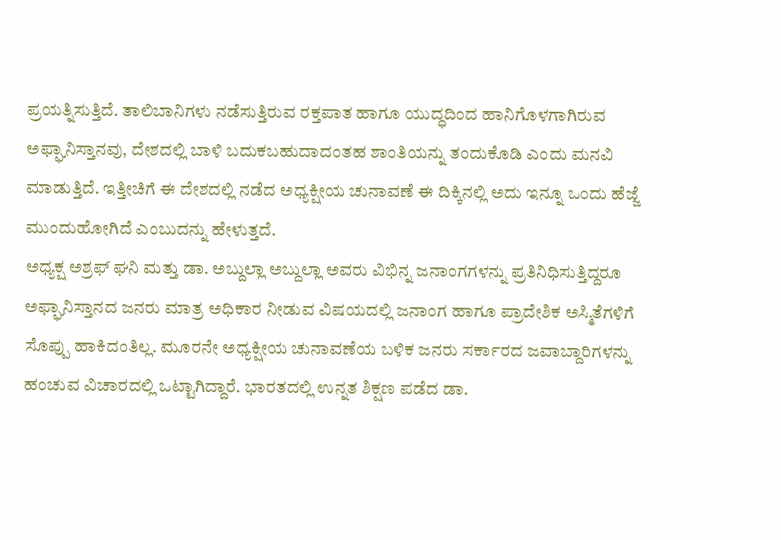ಪ್ರಯತ್ನಿಸುತ್ತಿದೆ. ತಾಲಿಬಾನಿಗಳು ನಡೆಸುತ್ತಿರುವ ರಕ್ತಪಾತ ಹಾಗೂ ಯುದ್ಧದಿಂದ ಹಾನಿಗೊಳಗಾಗಿರುವ ಅಫ್ಘಾನಿಸ್ತಾನವು, ದೇಶದಲ್ಲಿ ಬಾಳಿ ಬದುಕಬಹುದಾದಂತಹ ಶಾಂತಿಯನ್ನು ತಂದುಕೊಡಿ ಎಂದು ಮನವಿ ಮಾಡುತ್ತಿದೆ. ಇತ್ತೀಚಿಗೆ ಈ ದೇಶದಲ್ಲಿ ನಡೆದ ಅಧ್ಯಕ್ಷೀಯ ಚುನಾವಣೆ ಈ ದಿಕ್ಕಿನಲ್ಲಿ ಅದು ಇನ್ನೂ ಒಂದು ಹೆಜ್ಜೆ ಮುಂದುಹೋಗಿದೆ ಎಂಬುದನ್ನು ಹೇಳುತ್ತದೆ.
ಅಧ್ಯಕ್ಷ ಅಶ್ರಫ್ ಘನಿ ಮತ್ತು ಡಾ. ಅಬ್ದುಲ್ಲಾ ಅಬ್ದುಲ್ಲಾ ಅವರು ವಿಭಿನ್ನ ಜನಾಂಗಗಳನ್ನು ಪ್ರತಿನಿಧಿಸುತ್ತಿದ್ದರೂ
ಅಫ್ಘಾನಿಸ್ತಾನದ ಜನರು ಮಾತ್ರ ಅಧಿಕಾರ ನೀಡುವ ವಿಷಯದಲ್ಲಿ ಜನಾಂಗ ಹಾಗೂ ಪ್ರಾದೇಶಿಕ ಅಸ್ಮಿತೆಗಳಿಗೆ ಸೊಪ್ಪು ಹಾಕಿದಂತಿಲ್ಲ. ಮೂರನೇ ಅಧ್ಯಕ್ಷೀಯ ಚುನಾವಣೆಯ ಬಳಿಕ ಜನರು ಸರ್ಕಾರದ ಜವಾಬ್ದಾರಿಗಳನ್ನು ಹಂಚುವ ವಿಚಾರದಲ್ಲಿ ಒಟ್ಟಾಗಿದ್ದಾರೆ. ಭಾರತದಲ್ಲಿ ಉನ್ನತ ಶಿಕ್ಷಣ ಪಡೆದ ಡಾ.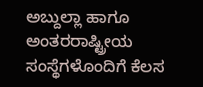ಅಬ್ದುಲ್ಲಾ ಹಾಗೂ ಅಂತರರಾಷ್ಟ್ರೀಯ ಸಂಸ್ಥೆಗಳೊಂದಿಗೆ ಕೆಲಸ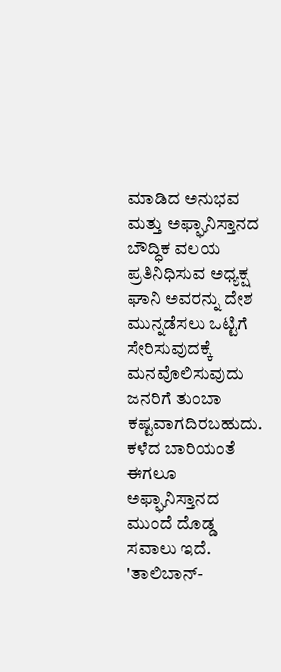ಮಾಡಿದ ಅನುಭವ ಮತ್ತು ಅಫ್ಘಾನಿಸ್ತಾನದ ಬೌದ್ಧಿಕ ವಲಯ ಪ್ರತಿನಿಧಿಸುವ ಅಧ್ಯಕ್ಷ ಘಾನಿ ಅವರನ್ನು ದೇಶ ಮುನ್ನಡೆಸಲು ಒಟ್ಟಿಗೆ ಸೇರಿಸುವುದಕ್ಕೆ ಮನವೊಲಿಸುವುದು ಜನರಿಗೆ ತುಂಬಾ ಕಷ್ಟವಾಗದಿರಬಹುದು. ಕಳೆದ ಬಾರಿಯಂತೆ ಈಗಲೂ ಅಫ್ಘಾನಿಸ್ತಾನದ ಮುಂದೆ ದೊಡ್ಡ ಸವಾಲು ಇದೆ. 'ತಾಲಿಬಾನ್-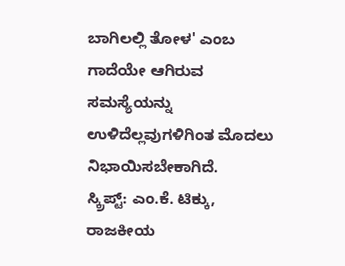ಬಾಗಿಲಲ್ಲಿ ತೋಳ' ಎಂಬ ಗಾದೆಯೇ ಆಗಿರುವ ಸಮಸ್ಯೆಯನ್ನು ಉಳಿದೆಲ್ಲವುಗಳಿಗಿಂತ ಮೊದಲು ನಿಭಾಯಿಸಬೇಕಾಗಿದೆ.
ಸ್ಕ್ರಿಪ್ಟ್: ಎಂ.ಕೆ. ಟಿಕ್ಕು, ರಾಜಕೀಯ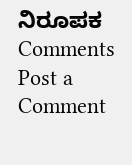ನಿರೂಪಕ
Comments
Post a Comment